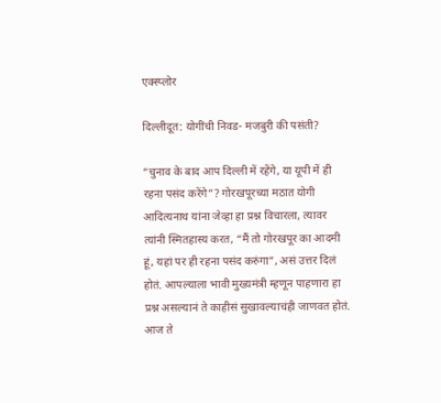एक्स्प्लोर

दिल्लीदूत: योगींची निवड- मजबुरी की पसंती?

“चुनाव के बाद आप दिल्ली में रहेंगे, या यूपी में ही रहना पसंद करेंगे”? गोरखपूरच्या मठात योगी आदित्यनाथ यांना जेव्हा हा प्रश्न विचारला, त्यावर त्यांनी स्मितहास्य करत, “मैं तो गोरखपूर का आदमी हूं, यहां पर ही रहना पसंद करुंगा”, असं उत्तर दिलं होतं. आपल्याला भावी मुख्यमंत्री म्हणून पाहणारा हा प्रश्न असल्यानं ते काहीसं सुखावल्याचंही जाणवत होतं. आज ते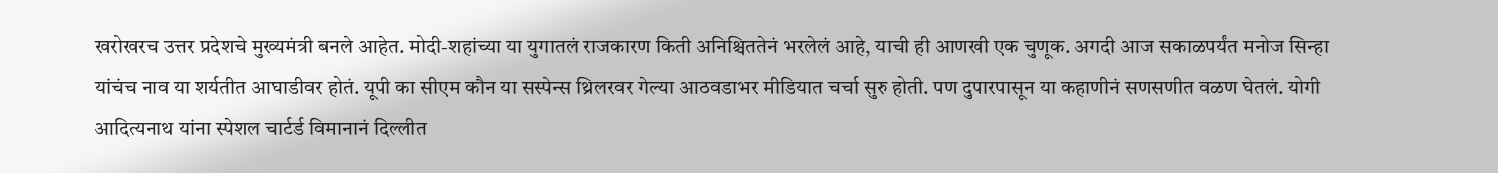खरोखरच उत्तर प्रदेशचे मुख्यमंत्री बनले आहेत. मोदी-शहांच्या या युगातलं राजकारण किती अनिश्चिततेनं भरलेलं आहे, याची ही आणखी एक चुणूक. अगदी आज सकाळपर्यंत मनोज सिन्हा यांचंच नाव या शर्यतीत आघाडीवर होतं. यूपी का सीएम कौन या सस्पेन्स थ्रिलरवर गेल्या आठवडाभर मीडियात चर्चा सुरु होती. पण दुपारपासून या कहाणीनं सणसणीत वळण घेतलं. योगी आदित्यनाथ यांना स्पेशल चार्टर्ड विमानानं दिल्लीत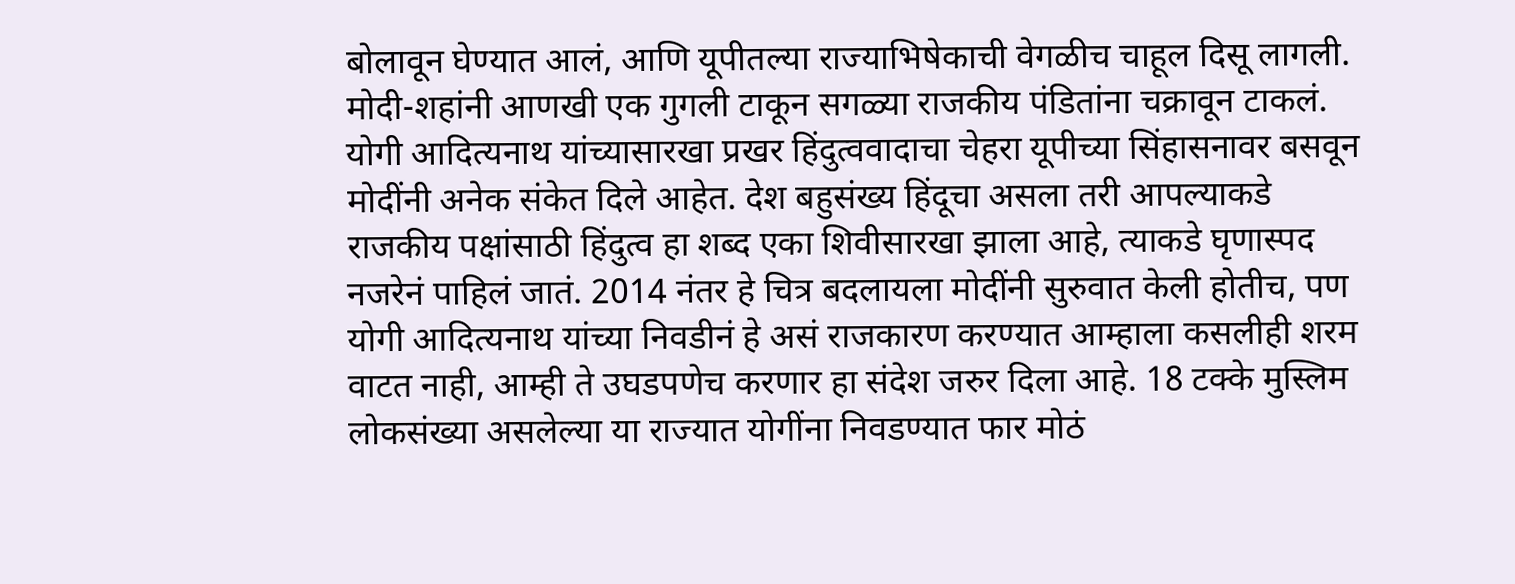बोलावून घेण्यात आलं, आणि यूपीतल्या राज्याभिषेकाची वेगळीच चाहूल दिसू लागली. मोदी-शहांनी आणखी एक गुगली टाकून सगळ्या राजकीय पंडितांना चक्रावून टाकलं. योगी आदित्यनाथ यांच्यासारखा प्रखर हिंदुत्ववादाचा चेहरा यूपीच्या सिंहासनावर बसवून मोदींनी अनेक संकेत दिले आहेत. देश बहुसंख्य हिंदूचा असला तरी आपल्याकडे राजकीय पक्षांसाठी हिंदुत्व हा शब्द एका शिवीसारखा झाला आहे, त्याकडे घृणास्पद नजरेनं पाहिलं जातं. 2014 नंतर हे चित्र बदलायला मोदींनी सुरुवात केली होतीच, पण योगी आदित्यनाथ यांच्या निवडीनं हे असं राजकारण करण्यात आम्हाला कसलीही शरम वाटत नाही, आम्ही ते उघडपणेच करणार हा संदेश जरुर दिला आहे. 18 टक्के मुस्लिम लोकसंख्या असलेल्या या राज्यात योगींना निवडण्यात फार मोठं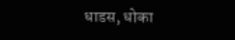धाडस, धोका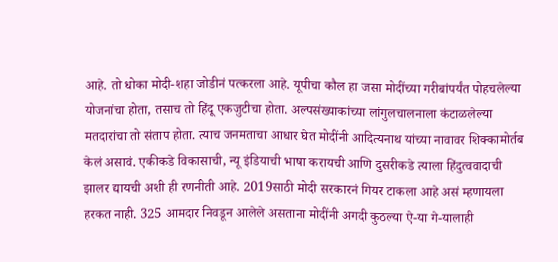आहे. तो धोका मोदी-शहा जोडीनं पत्करला आहे. यूपीचा कौल हा जसा मोदींच्या गरीबांपर्यंत पोहचलेल्या योजनांचा होता, तसाच तो हिंदू एकजुटीचा होता. अल्पसंख्याकांच्या लांगुलचालनाला कंटाळलेल्या मतदारांचा तो संताप होता. त्याच जनमताचा आधार घेत मोदींनी आदित्यनाथ यांच्या नावावर शिक्कामोर्तब केलं असावं. एकीकडे विकासाची, न्यू इंडियाची भाषा करायची आणि दुसरीकडे त्याला हिंदुत्ववादाची झालर द्यायची अशी ही रणनीती आहे. 2019साठी मोदी सरकारनं गियर टाकला आहे असं म्हणायला हरकत नाही. 325 आमदार निवडून आलेले असताना मोदींनी अगदी कुठल्या ऐ-या गे-यालाही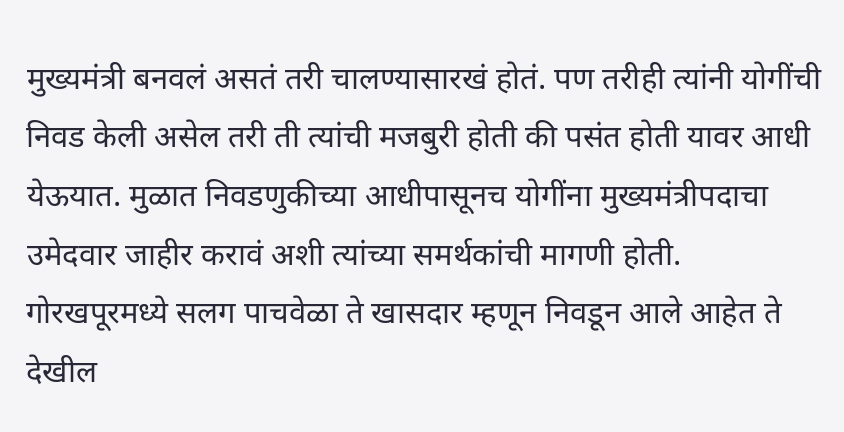मुख्यमंत्री बनवलं असतं तरी चालण्यासारखं होतं. पण तरीही त्यांनी योगींची निवड केली असेल तरी ती त्यांची मजबुरी होती की पसंत होती यावर आधी येऊयात. मुळात निवडणुकीच्या आधीपासूनच योगींना मुख्यमंत्रीपदाचा उमेदवार जाहीर करावं अशी त्यांच्या समर्थकांची मागणी होती. गोरखपूरमध्ये सलग पाचवेळा ते खासदार म्हणून निवडून आले आहेत ते देखील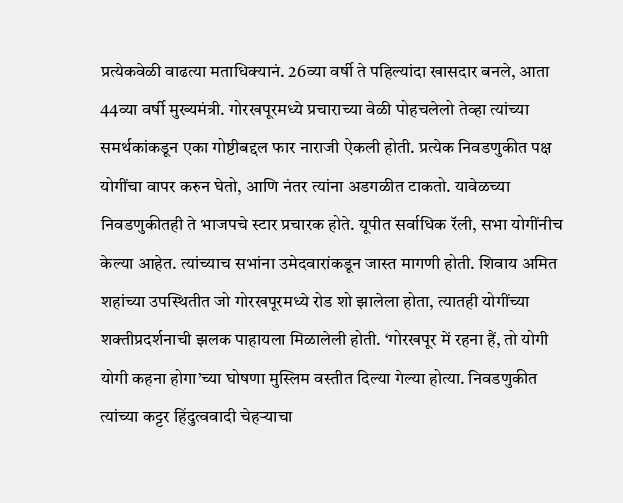प्रत्येकवेळी वाढत्या मताधिक्यानं. 26व्या वर्षी ते पहिल्यांदा खासदार बनले, आता 44व्या वर्षी मुख्यमंत्री. गोरखपूरमध्ये प्रचाराच्या वेळी पोहचलेलो तेव्हा त्यांच्या समर्थकांकडून एका गोष्टीबद्दल फार नाराजी ऐकली होती. प्रत्येक निवडणुकीत पक्ष योगींचा वापर करुन घेतो, आणि नंतर त्यांना अडगळीत टाकतो. यावेळच्या निवडणुकीतही ते भाजपचे स्टार प्रचारक होते. यूपीत सर्वाधिक रॅली, सभा योगींनीच केल्या आहेत. त्यांच्याच सभांना उमेदवारांकडून जास्त मागणी होती. शिवाय अमित शहांच्या उपस्थितीत जो गोरखपूरमध्ये रोड शो झालेला होता, त्यातही योगींच्या शक्तीप्रदर्शनाची झलक पाहायला मिळालेली होती. ‘गोरखपूर में रहना हैं, तो योगी योगी कहना होगा’च्या घोषणा मुस्लिम वस्तीत दिल्या गेल्या होत्या. निवडणुकीत त्यांच्या कट्टर हिंदुत्ववादी चेहऱ्याचा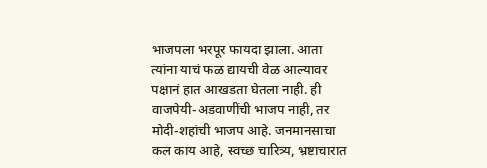भाजपला भरपूर फायदा झाला. आता त्यांना याचं फळ द्यायची वेळ आल्यावर पक्षानं हात आखडता घेतला नाही. ही वाजपेयी-अडवाणींची भाजप नाही, तर मोदी-शहांची भाजप आहे. जनमानसाचा कल काय आहे, स्वच्छ चारित्र्य, भ्रष्टाचारात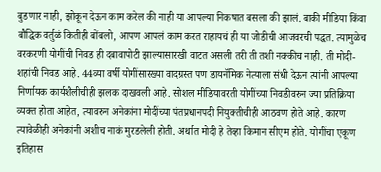बुडणार नाही, झोकून देऊन काम करेल की नाही या आपल्या निकषात बसला की झालं. बाकी मीडिया किंवा बौद्धिक वर्तुळं कितीही बोंबलो, आपण आपलं काम करत राहायचं ही या जोडीची आजवरची पद्धत. त्यामुळेच वरकरणी योगींची निवड ही दबावापोटी झाल्यासारखी वाटत असली तरी ती तशी नक्कीच नाही. ती मोदी-शहांची निवड आहे. 44व्या वर्षी योगींसारख्या वादग्रस्त पण डायनॅमिक नेत्याला संधी देऊन त्यांनी आपल्या निर्णायक कार्यशैलीचीही झलक दाखवली आहे. सोशल मीडियावरती योगींच्या निवडीवरुन ज्या प्रतिक्रिया व्यक्त होता आहेत, त्यावरुन अनेकांना मोदींच्या पंतप्रधानपदी नियुक्तीचीही आठवण होते आहे. कारण त्यावेळीही अनेकांनी अशीच नाकं मुरडलेली होती. अर्थात मोदी हे तेव्हा किमान सीएम होते. योगींचा एकूण इतिहास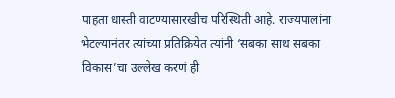पाहता धास्ती वाटण्यासारखीच परिस्थिती आहे. राज्यपालांना भेटल्यानंतर त्यांच्या प्रतिक्रियेत त्यांनी ‘सबका साथ सबका विकास’चा उल्लेख करणं ही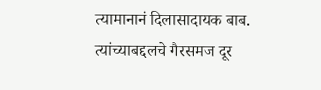त्यामानानं दिलासादायक बाब. त्यांच्याबद्दलचे गैरसमज दूर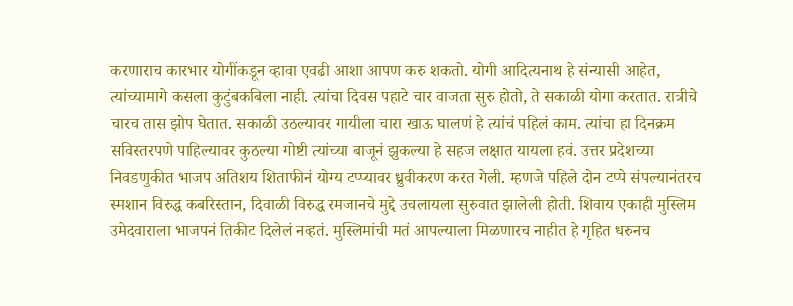करणाराच कारभार योगींकडून व्हावा एवढी आशा आपण करु शकतो. योगी आदित्यनाथ हे संन्यासी आहेत, त्यांच्यामागे कसला कुटुंबकबिला नाही. त्यांचा दिवस पहाटे चार वाजता सुरु होतो, ते सकाळी योगा करतात. रात्रीचे चारच तास झोप घेतात. सकाळी उठल्यावर गायीला चारा खाऊ घालणं हे त्यांचं पहिलं काम. त्यांचा हा दिनक्रम सविस्तरपणे पाहिल्यावर कुठल्या गोष्टी त्यांच्या बाजूनं झुकल्या हे सहज लक्षात यायला हवं. उत्तर प्रदेशच्या निवडणुकीत भाजप अतिशय शिताफीनं योग्य टप्प्यावर ध्रुवीकरण करत गेली. म्हणजे पहिले दोन टप्पे संपल्यानंतरच स्मशान विरुद्ध कबरिस्तान, दिवाळी विरुद्ध रमजानचे मुद्दे उचलायला सुरुवात झालेली होती. शिवाय एकाही मुस्लिम उमेदवाराला भाजपनं तिकीट दिलेलं नव्हतं. मुस्लिमांची मतं आपल्याला मिळणारच नाहीत हे गृहित धरुनच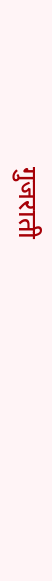गुजराती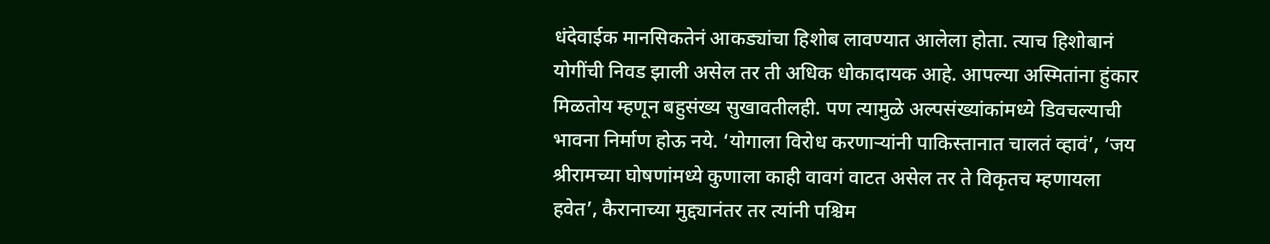धंदेवाईक मानसिकतेनं आकड्यांचा हिशोब लावण्यात आलेला होता. त्याच हिशोबानं योगींची निवड झाली असेल तर ती अधिक धोकादायक आहे. आपल्या अस्मितांना हुंकार मिळतोय म्हणून बहुसंख्य सुखावतीलही. पण त्यामुळे अल्पसंख्यांकांमध्ये डिवचल्याची भावना निर्माण होऊ नये. ‘योगाला विरोध करणाऱ्यांनी पाकिस्तानात चालतं व्हावं’, ‘जय श्रीरामच्या घोषणांमध्ये कुणाला काही वावगं वाटत असेल तर ते विकृतच म्हणायला हवेत’, कैरानाच्या मुद्द्यानंतर तर त्यांनी पश्चिम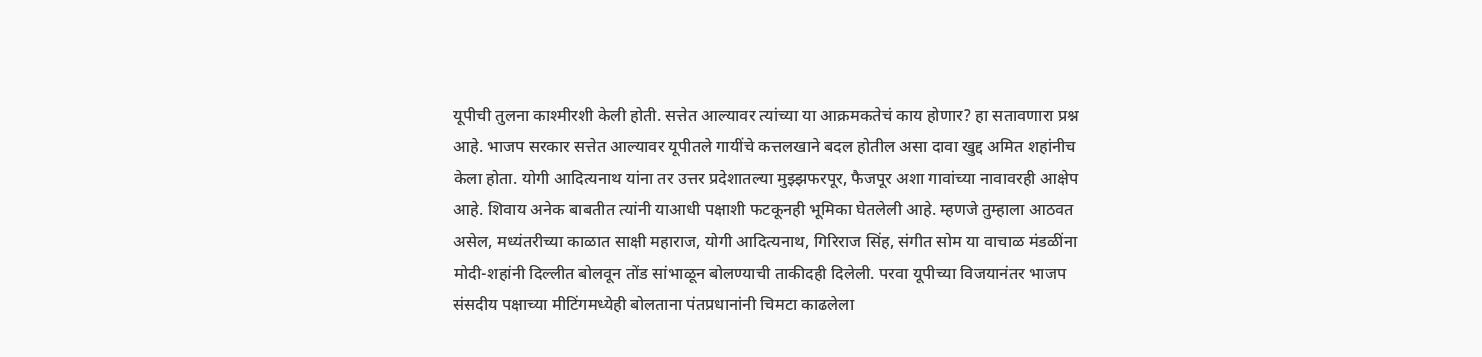यूपीची तुलना काश्मीरशी केली होती. सत्तेत आल्यावर त्यांच्या या आक्रमकतेचं काय होणार? हा सतावणारा प्रश्न आहे. भाजप सरकार सत्तेत आल्यावर यूपीतले गायींचे कत्तलखाने बदल होतील असा दावा खुद्द अमित शहांनीच केला होता. योगी आदित्यनाथ यांना तर उत्तर प्रदेशातल्या मुझ्झफरपूर, फैजपूर अशा गावांच्या नावावरही आक्षेप आहे. शिवाय अनेक बाबतीत त्यांनी याआधी पक्षाशी फटकूनही भूमिका घेतलेली आहे. म्हणजे तुम्हाला आठवत असेल, मध्यंतरीच्या काळात साक्षी महाराज, योगी आदित्यनाथ, गिरिराज सिंह, संगीत सोम या वाचाळ मंडळींना मोदी-शहांनी दिल्लीत बोलवून तोंड सांभाळून बोलण्याची ताकीदही दिलेली. परवा यूपीच्या विजयानंतर भाजप संसदीय पक्षाच्या मीटिंगमध्येही बोलताना पंतप्रधानांनी चिमटा काढलेला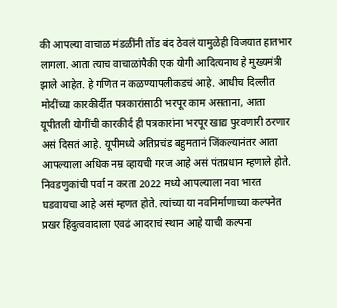की आपल्या वाचाळ मंडळींनी तोंड बंद ठेवलं यामुळेही विजयात हातभार लागला. आता त्याच वाचाळांपैकी एक योगी आदित्यनाथ हे मुख्यमंत्री झाले आहेत. हे गणित न कळण्यापलीकडचं आहे. आधीच दिल्लीत मोदींच्या कारकीर्दीत पत्रकारांसाठी भरपूर काम असताना, आता यूपीतली योगींची कारकीर्द ही पत्रकारांना भरपूर खाद्य पुरवणारी ठरणार असं दिसतं आहे. यूपीमध्ये अतिप्रचंड बहुमतानं जिंकल्यानंतर आता आपल्याला अधिक नम्र व्हायची गरज आहे असं पंतप्रधान म्हणाले होते. निवडणुकांची पर्वा न करता 2022 मध्ये आपल्याला नवा भारत घडवायचा आहे असं म्हणत होते. त्यांच्या या नवनिर्माणाच्या कल्पनेत प्रखर हिंदुत्ववादाला एवढं आदराचं स्थान आहे याची कल्पना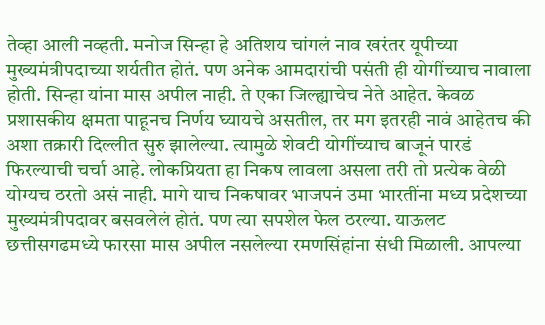तेव्हा आली नव्हती. मनोज सिन्हा हे अतिशय चांगलं नाव खरंतर यूपीच्या मुख्यमंत्रीपदाच्या शर्यतीत होतं. पण अनेक आमदारांची पसंती ही योगींच्याच नावाला होती. सिन्हा यांना मास अपील नाही. ते एका जिल्ह्याचेच नेते आहेत. केवळ प्रशासकीय क्षमता पाहूनच निर्णय घ्यायचे असतील, तर मग इतरही नावं आहेतच की अशा तक्रारी दिल्लीत सुरु झालेल्या. त्यामुळे शेवटी योगींच्याच बाजूनं पारडं फिरल्याची चर्चा आहे. लोकप्रियता हा निकष लावला असला तरी तो प्रत्येक वेळी योग्यच ठरतो असं नाही. मागे याच निकषावर भाजपनं उमा भारतींना मध्य प्रदेशच्या मुख्यमंत्रीपदावर बसवलेलं होतं. पण त्या सपशेल फेल ठरल्या. याऊलट छत्तीसगढमध्ये फारसा मास अपील नसलेल्या रमणसिंहांना संधी मिळाली. आपल्या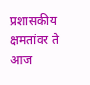प्रशासकीय क्षमतांवर ते आज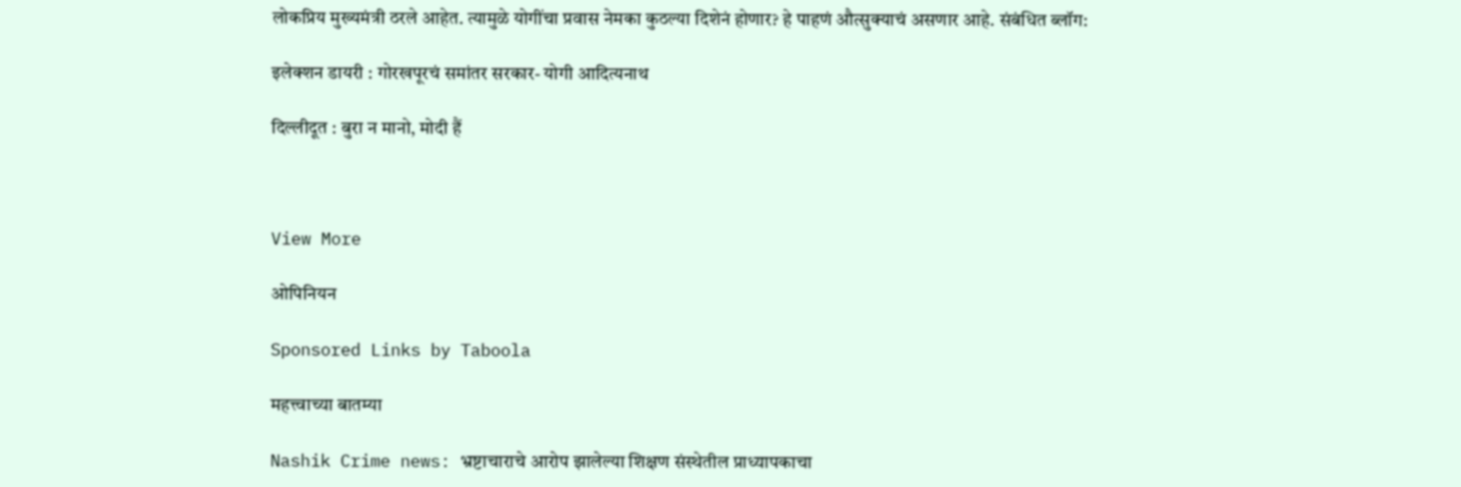लोकप्रिय मुख्यमंत्री ठरले आहेत. त्यामुळे योगींचा प्रवास नेमका कुठल्या दिशेनं होणार? हे पाहणं औत्सुक्याचं असणार आहे. संबंधित ब्लॉग:

इलेक्शन डायरी : गोरखपूरचं समांतर सरकार- योगी आदित्यनाथ

दिल्लीदूत : बुरा न मानो, मोदी हैं



View More

ओपिनियन

Sponsored Links by Taboola

महत्त्वाच्या बातम्या

Nashik Crime news: भ्रष्टाचाराचे आरोप झालेल्या शिक्षण संस्थेतील प्राध्यापकाचा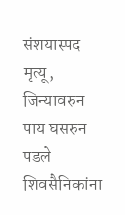संशयास्पद मृत्यू, जिन्यावरुन पाय घसरुन  पडले शिवसैनिकांना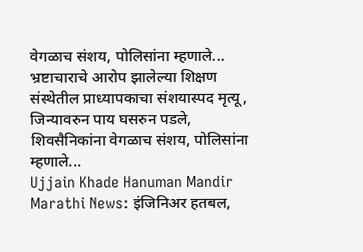वेगळाच संशय, पोलिसांना म्हणाले...
भ्रष्टाचाराचे आरोप झालेल्या शिक्षण संस्थेतील प्राध्यापकाचा संशयास्पद मृत्यू, जिन्यावरुन पाय घसरुन पडले, शिवसैनिकांना वेगळाच संशय, पोलिसांना म्हणाले...
Ujjain Khade Hanuman Mandir Marathi News: इंजिनिअर हतबल,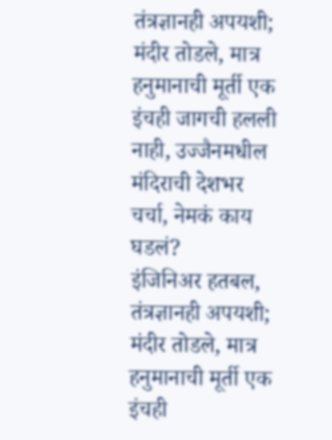तंत्रज्ञानही अपयशी; मंदीर तोडले, मात्र हनुमानाची मूर्ती एक इंचही जागची हलली नाही, उज्जैनमधील मंदिराची देशभर चर्चा, नेमकं काय घडलं?
इंजिनिअर हतबल, तंत्रज्ञानही अपयशी; मंदीर तोडले, मात्र हनुमानाची मूर्ती एक इंचही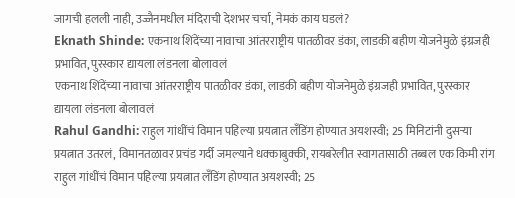जागची हलली नाही, उज्जैनमधील मंदिराची देशभर चर्चा, नेमकं काय घडलं?
Eknath Shinde: एकनाथ शिंदेंच्या नावाचा आंतरराष्ट्रीय पातळीवर डंका, लाडकी बहीण योजनेमुळे इंग्रजही प्रभावित, पुरस्कार द्यायला लंडनला बोलावलं
एकनाथ शिंदेंच्या नावाचा आंतरराष्ट्रीय पातळीवर डंका, लाडकी बहीण योजनेमुळे इंग्रजही प्रभावित, पुरस्कार द्यायला लंडनला बोलावलं
Rahul Gandhi: राहुल गांधींचं विमान पहिल्या प्रयत्नात लँडिंग होण्यात अयशस्वी; 25 मिनिटांनी दुसऱ्या प्रयत्नात उतरलं, विमानतळावर प्रचंड गर्दी जमल्याने धक्काबुक्की, रायबरेलीत स्वागतासाठी तब्बल एक किमी रांग
राहुल गांधींचं विमान पहिल्या प्रयत्नात लँडिंग होण्यात अयशस्वी; 25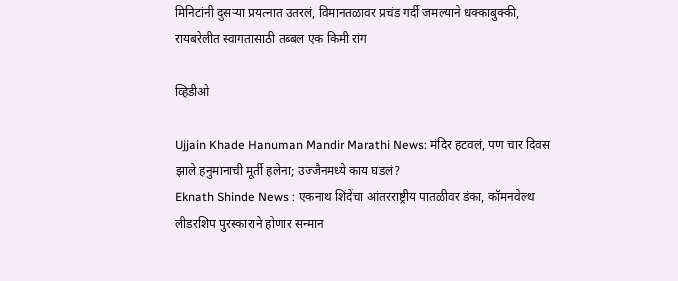मिनिटांनी दुसऱ्या प्रयत्नात उतरलं, विमानतळावर प्रचंड गर्दी जमल्याने धक्काबुक्की, रायबरेलीत स्वागतासाठी तब्बल एक किमी रांग

व्हिडीओ

Ujjain Khade Hanuman Mandir Marathi News: मंदिर हटवलं, पण चार दिवस झाले हनुमानाची मूर्ती हलेना; उज्जैनमध्ये काय घडलं?
Eknath Shinde News : एकनाथ शिंदेंचा आंतरराष्ट्रीय पातळीवर डंका, कॉमनवेल्थ लीडरशिप पुरस्काराने होणार सन्मान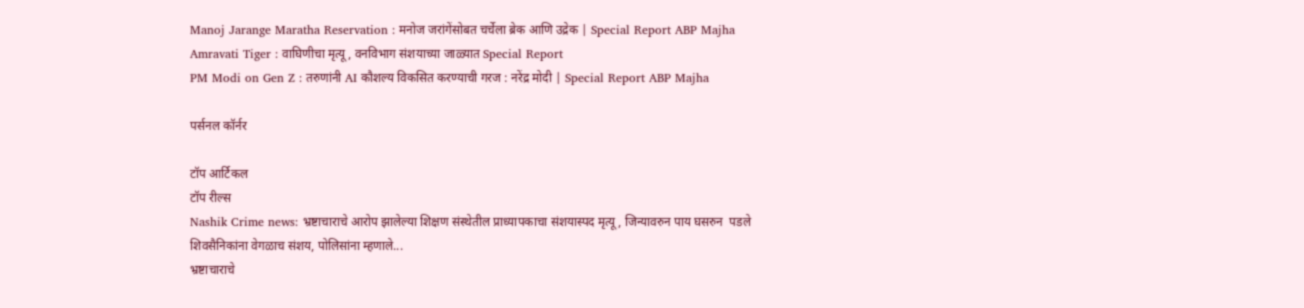Manoj Jarange Maratha Reservation : मनोज जरांगेंसोबत चर्चेला ब्रेक आणि उद्रेक | Special Report ABP Majha
Amravati Tiger : वाघिणीचा मृत्यू, वनविभाग संशयाच्या जाळ्यात Special Report
PM Modi on Gen Z : तरुणांनी AI कौशल्य विकसित करण्याची गरज : नरेंद्र मोदी | Special Report ABP Majha

पर्सनल कॉर्नर

टॉप आर्टिकल
टॉप रील्स
Nashik Crime news: भ्रष्टाचाराचे आरोप झालेल्या शिक्षण संस्थेतील प्राध्यापकाचा संशयास्पद मृत्यू, जिन्यावरुन पाय घसरुन  पडले शिवसैनिकांना वेगळाच संशय, पोलिसांना म्हणाले...
भ्रष्टाचाराचे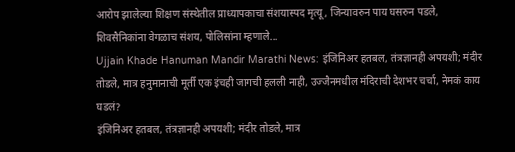आरोप झालेल्या शिक्षण संस्थेतील प्राध्यापकाचा संशयास्पद मृत्यू, जिन्यावरुन पाय घसरुन पडले, शिवसैनिकांना वेगळाच संशय, पोलिसांना म्हणाले...
Ujjain Khade Hanuman Mandir Marathi News: इंजिनिअर हतबल, तंत्रज्ञानही अपयशी; मंदीर तोडले, मात्र हनुमानाची मूर्ती एक इंचही जागची हलली नाही, उज्जैनमधील मंदिराची देशभर चर्चा, नेमकं काय घडलं?
इंजिनिअर हतबल, तंत्रज्ञानही अपयशी; मंदीर तोडले, मात्र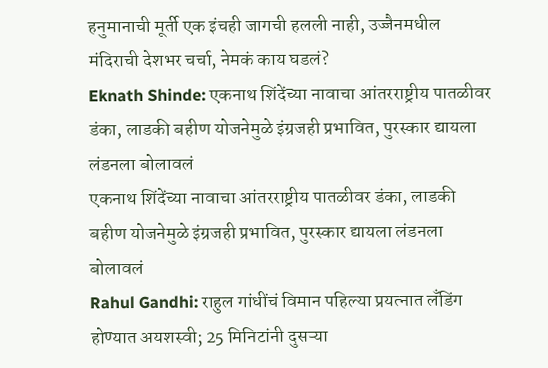हनुमानाची मूर्ती एक इंचही जागची हलली नाही, उज्जैनमधील मंदिराची देशभर चर्चा, नेमकं काय घडलं?
Eknath Shinde: एकनाथ शिंदेंच्या नावाचा आंतरराष्ट्रीय पातळीवर डंका, लाडकी बहीण योजनेमुळे इंग्रजही प्रभावित, पुरस्कार द्यायला लंडनला बोलावलं
एकनाथ शिंदेंच्या नावाचा आंतरराष्ट्रीय पातळीवर डंका, लाडकी बहीण योजनेमुळे इंग्रजही प्रभावित, पुरस्कार द्यायला लंडनला बोलावलं
Rahul Gandhi: राहुल गांधींचं विमान पहिल्या प्रयत्नात लँडिंग होण्यात अयशस्वी; 25 मिनिटांनी दुसऱ्या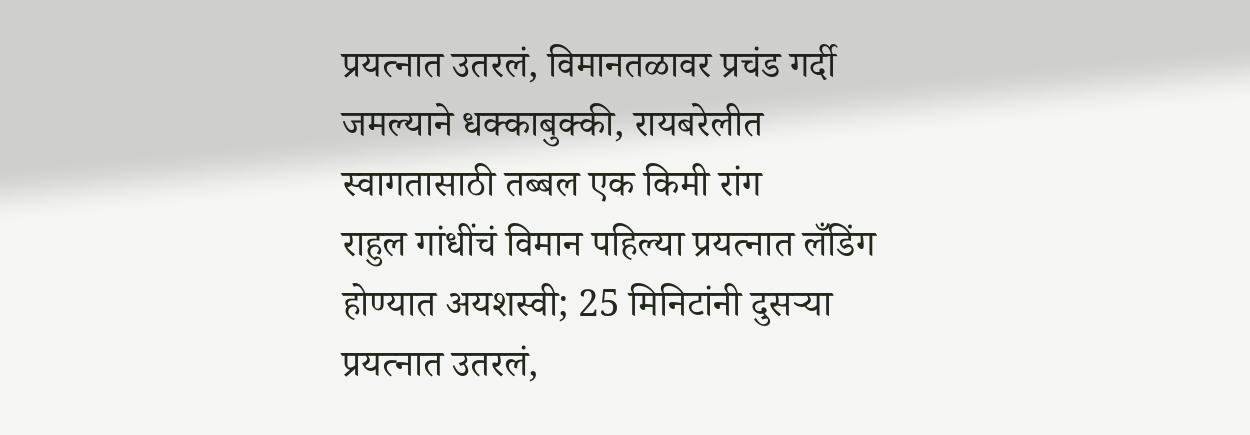प्रयत्नात उतरलं, विमानतळावर प्रचंड गर्दी जमल्याने धक्काबुक्की, रायबरेलीत स्वागतासाठी तब्बल एक किमी रांग
राहुल गांधींचं विमान पहिल्या प्रयत्नात लँडिंग होण्यात अयशस्वी; 25 मिनिटांनी दुसऱ्या प्रयत्नात उतरलं,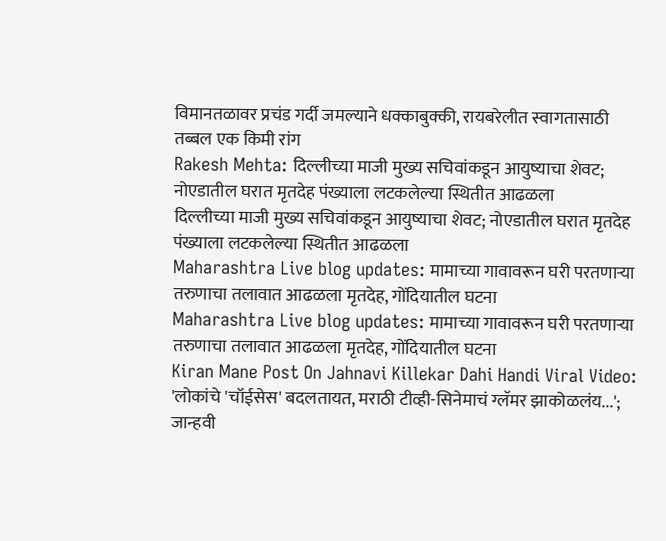विमानतळावर प्रचंड गर्दी जमल्याने धक्काबुक्की, रायबरेलीत स्वागतासाठी तब्बल एक किमी रांग
Rakesh Mehta: दिल्लीच्या माजी मुख्य सचिवांकडून आयुष्याचा शेवट; नोएडातील घरात मृतदेह पंख्याला लटकलेल्या स्थितीत आढळला
दिल्लीच्या माजी मुख्य सचिवांकडून आयुष्याचा शेवट; नोएडातील घरात मृतदेह पंख्याला लटकलेल्या स्थितीत आढळला
Maharashtra Live blog updates: मामाच्या गावावरून घरी परतणाऱ्या तरुणाचा तलावात आढळला मृतदेह, गोंदियातील घटना
Maharashtra Live blog updates: मामाच्या गावावरून घरी परतणाऱ्या तरुणाचा तलावात आढळला मृतदेह, गोंदियातील घटना
Kiran Mane Post On Jahnavi Killekar Dahi Handi Viral Video: 'लोकांचे 'चॉईसेस' बदलतायत, मराठी टीव्ही-सिनेमाचं ग्लॅमर झाकोळलंय...'; जान्हवी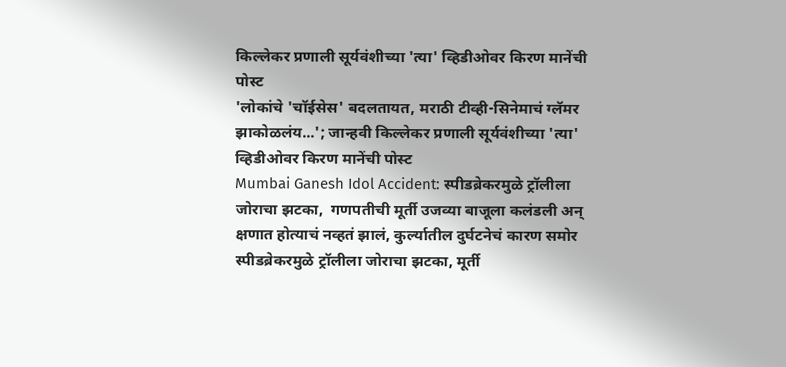किल्लेकर प्रणाली सूर्यवंशीच्या 'त्या' व्हिडीओवर किरण मानेंची पोस्ट
'लोकांचे 'चॉईसेस' बदलतायत, मराठी टीव्ही-सिनेमाचं ग्लॅमर झाकोळलंय...'; जान्हवी किल्लेकर प्रणाली सूर्यवंशीच्या 'त्या' व्हिडीओवर किरण मानेंची पोस्ट
Mumbai Ganesh Idol Accident: स्पीडब्रेकरमुळे ट्रॉलीला जोराचा झटका,  गणपतीची मूर्ती उजव्या बाजूला कलंडली अन् क्षणात होत्याचं नव्हतं झालं, कुर्ल्यातील दुर्घटनेचं कारण समोर
स्पीडब्रेकरमुळे ट्रॉलीला जोराचा झटका, मूर्ती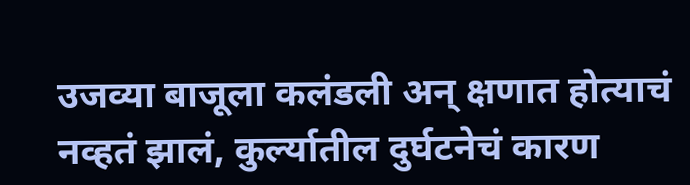उजव्या बाजूला कलंडली अन् क्षणात होत्याचं नव्हतं झालं, कुर्ल्यातील दुर्घटनेचं कारण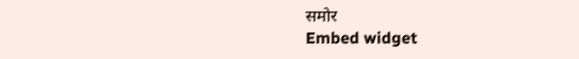समोर
Embed widget